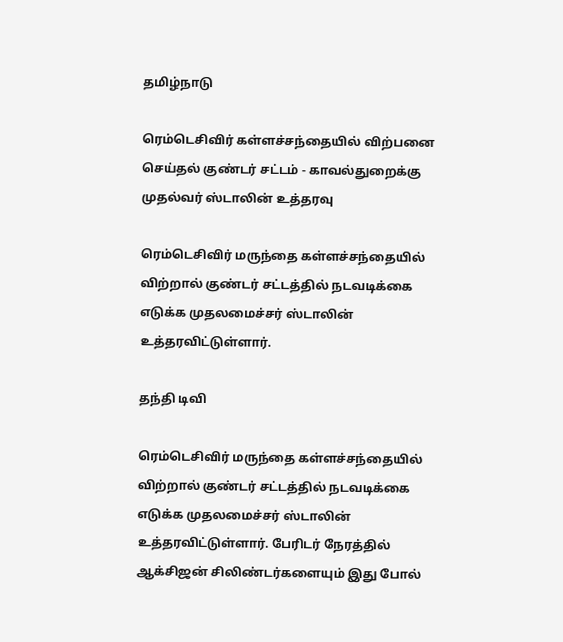தமிழ்நாடு

ரெம்டெசிவிர் கள்ளச்சந்தையில் விற்பனை செய்தல் குண்டர் சட்டம் - காவல்துறைக்கு முதல்வர் ஸ்டாலின் உத்தரவு

ரெம்டெசிவிர் மருந்தை கள்ளச்சந்தையில் விற்றால் குண்டர் சட்டத்தில் நடவடிக்கை எடுக்க முதலமைச்சர் ஸ்டாலின் உத்தரவிட்டுள்ளார்.

தந்தி டிவி

ரெம்டெசிவிர் மருந்தை கள்ளச்சந்தையில் விற்றால் குண்டர் சட்டத்தில் நடவடிக்கை எடுக்க முதலமைச்சர் ஸ்டாலின் உத்தரவிட்டுள்ளார். பேரிடர் நேரத்தில் ஆக்சிஜன் சிலிண்டர்களையும் இது போல்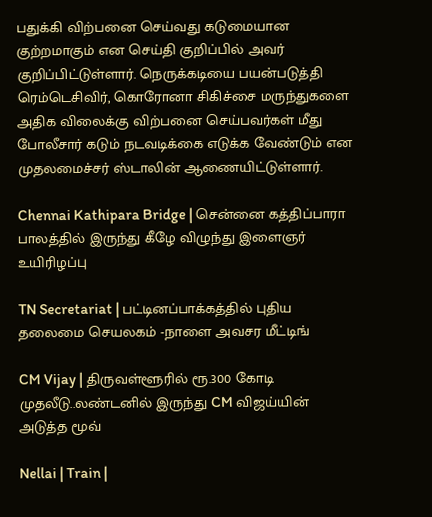பதுக்கி விற்பனை செய்வது கடுமையான குற்றமாகும் என செய்தி குறிப்பில் அவர் குறிப்பிட்டுள்ளார். நெருக்கடியை பயன்படுத்தி ரெம்டெசிவிர், கொரோனா சிகிச்சை மருந்துகளை அதிக விலைக்கு விற்பனை செய்பவர்கள் மீது போலீசார் கடும் நடவடிக்கை எடுக்க வேண்டும் என முதலமைச்சர் ஸ்டாலின் ஆணையிட்டுள்ளார்.

Chennai Kathipara Bridge | சென்னை கத்திப்பாரா பாலத்தில் இருந்து கீழே விழுந்து இளைஞர் உயிரிழப்பு

TN Secretariat | பட்டினப்பாக்கத்தில் புதிய தலைமை செயலகம் -நாளை அவசர மீட்டிங்

CM Vijay | திருவள்ளூரில் ரூ.300 கோடி முதலீடு..லண்டனில் இருந்து CM விஜய்யின் அடுத்த மூவ்

Nellai | Train |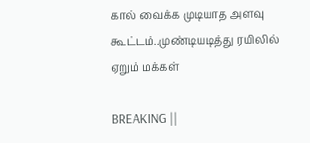கால் வைக்க முடியாத அளவு கூட்டம்..முண்டியடித்து ரயிலில் ஏறும் மக்கள்

BREAKING ||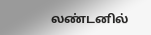லண்டனில்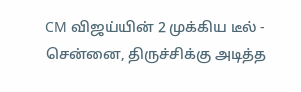CM விஜய்யின் 2 முக்கிய டீல் - சென்னை, திருச்சிக்கு அடித்த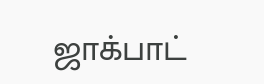ஜாக்பாட்